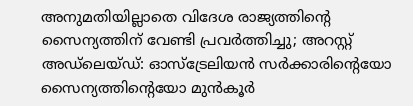അനുമതിയില്ലാതെ വിദേശ രാജ്യത്തിന്റെ സൈന്യത്തിന് വേണ്ടി പ്രവർത്തിച്ചു; അറസ്റ്റ്
അഡ്ലെയ്ഡ്: ഓസ്ട്രേലിയൻ സർക്കാരിന്റെയോ സൈന്യത്തിന്റെയോ മുൻകൂർ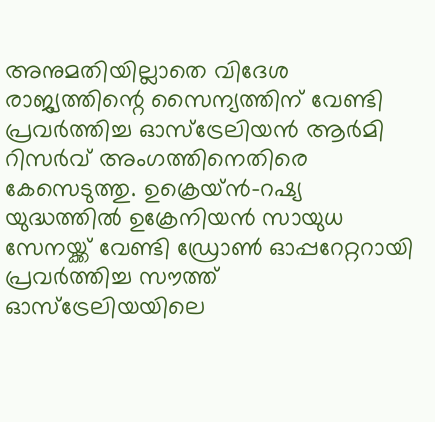അനുമതിയില്ലാതെ വിദേശ രാജ്യത്തിന്റെ സൈന്യത്തിന് വേണ്ടി പ്രവർത്തിച്ച ഓസ്ട്രേലിയൻ ആർമി റിസർവ് അംഗത്തിനെതിരെ കേസെടുത്തു. ഉക്രെയ്ൻ-റഷ്യ യുദ്ധത്തിൽ ഉക്രേനിയൻ സായുധ സേനയ്ക്ക് വേണ്ടി ഡ്രോൺ ഓപ്പറേറ്ററായി പ്രവർത്തിച്ച സൗത്ത് ഓസ്ട്രേലിയയിലെ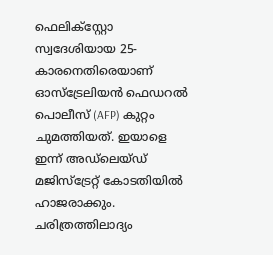ഫെലിക്സ്റ്റോ സ്വദേശിയായ 25-കാരനെതിരെയാണ് ഓസ്ട്രേലിയൻ ഫെഡറൽ പൊലീസ് (AFP) കുറ്റം ചുമത്തിയത്. ഇയാളെ ഇന്ന് അഡ്ലെയ്ഡ് മജിസ്ട്രേറ്റ് കോടതിയിൽ ഹാജരാക്കും.
ചരിത്രത്തിലാദ്യം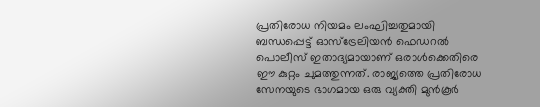പ്രതിരോധ നിയമം ലംഘിച്ചതുമായി ബന്ധപ്പെട്ട് ഓസ്ട്രേലിയൻ ഫെഡറൽ പൊലീസ് ഇതാദ്യമായാണ് ഒരാൾക്കെതിരെ ഈ കുറ്റം ചുമത്തുന്നത്. രാജ്യത്തെ പ്രതിരോധ സേനയുടെ ഭാഗമായ ഒരു വ്യക്തി മുൻകൂർ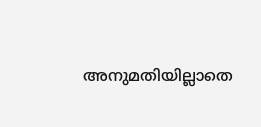അനുമതിയില്ലാതെ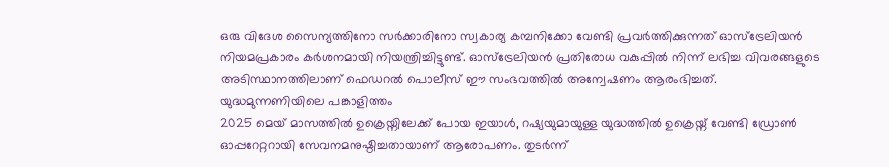ഒരു വിദേശ സൈന്യത്തിനോ സർക്കാരിനോ സ്വകാര്യ കമ്പനിക്കോ വേണ്ടി പ്രവർത്തിക്കുന്നത് ഓസ്ട്രേലിയൻ നിയമപ്രകാരം കർശനമായി നിയന്ത്രിച്ചിട്ടുണ്ട്. ഓസ്ട്രേലിയൻ പ്രതിരോധ വകുപ്പിൽ നിന്ന് ലഭിച്ച വിവരങ്ങളുടെ അടിസ്ഥാനത്തിലാണ് ഫെഡറൽ പൊലീസ് ഈ സംഭവത്തിൽ അന്വേഷണം ആരംഭിച്ചത്.
യുദ്ധമുന്നണിയിലെ പങ്കാളിത്തം
2025 മെയ് മാസത്തിൽ ഉക്രെയ്നിലേക്ക് പോയ ഇയാൾ, റഷ്യയുമായുള്ള യുദ്ധത്തിൽ ഉക്രെയ്ന് വേണ്ടി ഡ്രോൺ ഓപ്പറേറ്ററായി സേവനമനുഷ്ഠിച്ചതായാണ് ആരോപണം. തുടർന്ന്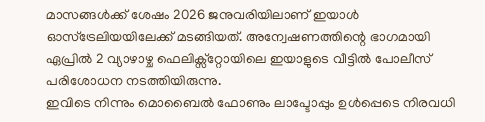മാസങ്ങൾക്ക് ശേഷം 2026 ജനുവരിയിലാണ് ഇയാൾ ഓസ്ട്രേലിയയിലേക്ക് മടങ്ങിയത്. അന്വേഷണത്തിന്റെ ഭാഗമായി ഏപ്രിൽ 2 വ്യാഴാഴ്ച ഫെലിക്സ്റ്റോയിലെ ഇയാളുടെ വീട്ടിൽ പോലീസ് പരിശോധന നടത്തിയിരുന്നു.
ഇവിടെ നിന്നും മൊബൈൽ ഫോണും ലാപ്ടോപ്പും ഉൾപ്പെടെ നിരവധി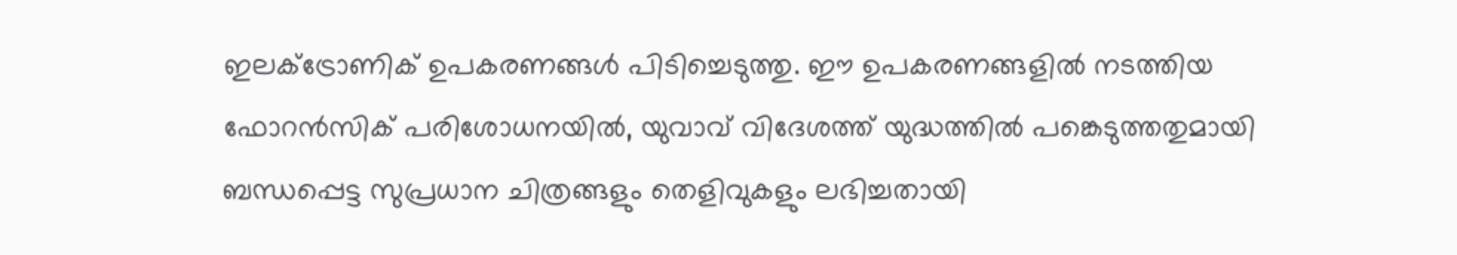ഇലക്ട്രോണിക് ഉപകരണങ്ങൾ പിടിച്ചെടുത്തു. ഈ ഉപകരണങ്ങളിൽ നടത്തിയ ഫോറൻസിക് പരിശോധനയിൽ, യുവാവ് വിദേശത്ത് യുദ്ധത്തിൽ പങ്കെടുത്തതുമായി ബന്ധപ്പെട്ട സുപ്രധാന ചിത്രങ്ങളും തെളിവുകളും ലഭിച്ചതായി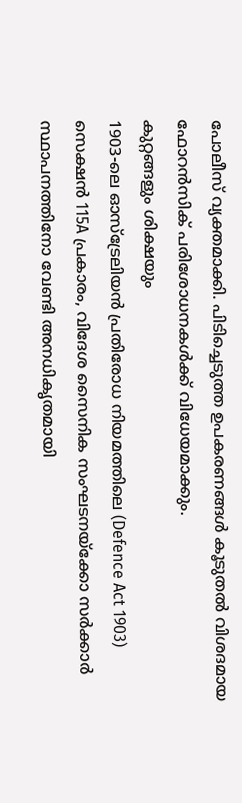പോലീസ് വ്യക്തമാക്കി. പിടിച്ചെടുത്ത ഉപകരണങ്ങൾ കൂടുതൽ വിശദമായ ഫോറൻസിക് പരിശോധനകൾക്ക് വിധേയമാക്കും.
കുറ്റങ്ങളും ശിക്ഷയും
1903-ലെ ഓസ്ട്രേലിയൻ പ്രതിരോധ നിയമത്തിലെ (Defence Act 1903) സെക്ഷൻ 115A പ്രകാരം, വിദേശ സൈനിക സംഘടനയ്ക്കോ സർക്കാർ സ്ഥാപനത്തിനോ വേണ്ടി അനധികൃതമായി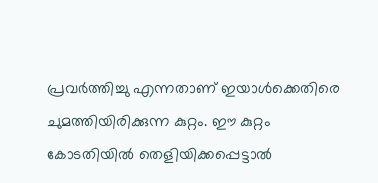പ്രവർത്തിച്ചു എന്നതാണ് ഇയാൾക്കെതിരെ ചുമത്തിയിരിക്കുന്ന കുറ്റം. ഈ കുറ്റം കോടതിയിൽ തെളിയിക്കപ്പെട്ടാൽ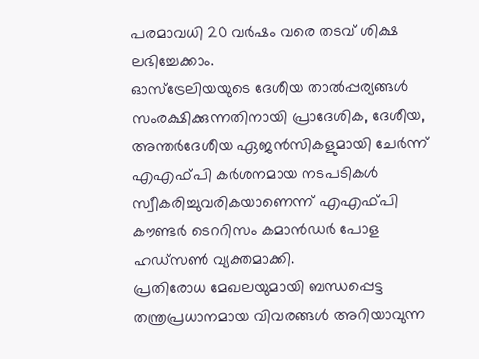പരമാവധി 20 വർഷം വരെ തടവ് ശിക്ഷ ലഭിച്ചേക്കാം.
ഓസ്ട്രേലിയയുടെ ദേശീയ താൽപ്പര്യങ്ങൾ സംരക്ഷിക്കുന്നതിനായി പ്രാദേശിക, ദേശീയ, അന്തർദേശീയ ഏജൻസികളുമായി ചേർന്ന് എഎഫ്പി കർശനമായ നടപടികൾ സ്വീകരിച്ചുവരികയാണെന്ന് എഎഫ്പി കൗണ്ടർ ടെററിസം കമാൻഡർ പോള ഹഡ്സൺ വ്യക്തമാക്കി.
പ്രതിരോധ മേഖലയുമായി ബന്ധപ്പെട്ട തന്ത്രപ്രധാനമായ വിവരങ്ങൾ അറിയാവുന്ന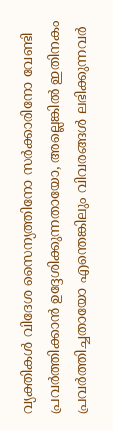വ്യക്തികൾ വിദേശ സൈന്യത്തിനോ സർക്കാരിനോ വേണ്ടി പ്രവർത്തിക്കാൻ ഉദ്ദേശിക്കുന്നതായോ, അല്ലെങ്കിൽ ഇതിനകം പ്രവർത്തിച്ചതായോ എന്തെങ്കിലും വിവരങ്ങൾ ലഭിക്കുന്നവർ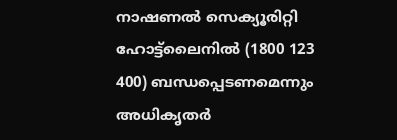നാഷണൽ സെക്യൂരിറ്റി ഹോട്ട്ലൈനിൽ (1800 123 400) ബന്ധപ്പെടണമെന്നും അധികൃതർ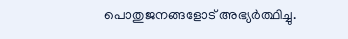പൊതുജനങ്ങളോട് അഭ്യർത്ഥിച്ചു.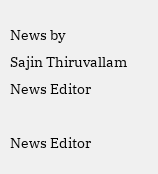News by
Sajin Thiruvallam
News Editor

News Editor